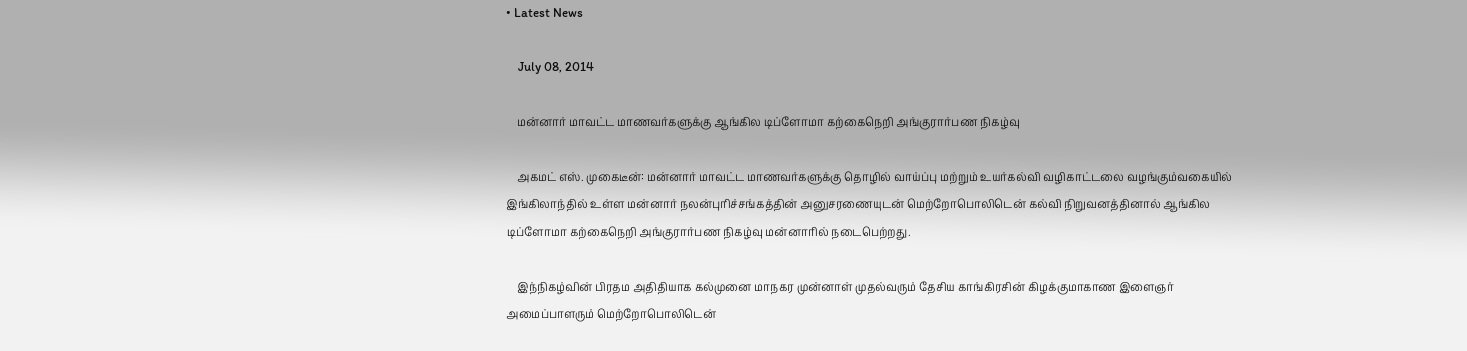• Latest News

    July 08, 2014

    மன்னார் மாவட்ட மாணவர்களுக்கு ஆங்கில டிப்ளோமா கற்கைநெறி அங்குரார்பண நிகழ்வு

    அகமட் எஸ். முகைடீன்: மன்னார் மாவட்ட மாணவர்களுக்கு தொழில் வாய்ப்பு மற்றும் உயர்கல்வி வழிகாட்டலை வழங்கும்வகையில் இங்கிலாந்தில் உள்ள மன்னார் நலன்புரிச்சங்கத்தின் அனுசரணையுடன் மெற்றோபொலிடென் கல்வி நிறுவனத்தினால் ஆங்கில டிப்ளோமா கற்கைநெறி அங்குரார்பண நிகழ்வு மன்னாரில் நடைபெற்றது.

    இந்நிகழ்வின் பிரதம அதிதியாக கல்முனை மாநகர முன்னாள் முதல்வரும் தேசிய காங்கிரசின் கிழக்குமாகாண இளைஞர் அமைப்பாளரும் மெற்றோபொலிடென்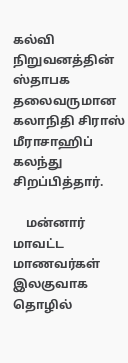கல்வி நிறுவனத்தின் ஸ்தாபக தலைவருமான கலாநிதி சிராஸ் மீராசாஹிப் கலந்து சிறப்பித்தார்.

    மன்னார் மாவட்ட மாணவர்கள் இலகுவாக தொழில்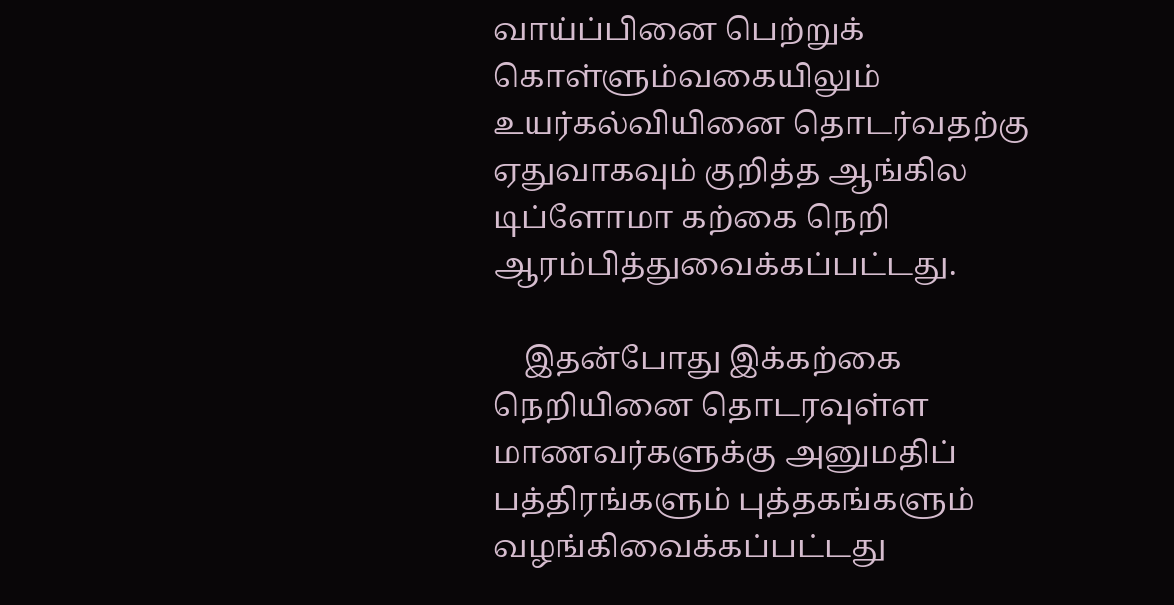வாய்ப்பினை பெற்றுக் கொள்ளும்வகையிலும் உயர்கல்வியினை தொடர்வதற்கு ஏதுவாகவும் குறித்த ஆங்கில டிப்ளோமா கற்கை நெறி ஆரம்பித்துவைக்கப்பட்டது.

    இதன்போது இக்கற்கை நெறியினை தொடரவுள்ள மாணவர்களுக்கு அனுமதிப் பத்திரங்களும் புத்தகங்களும் வழங்கிவைக்கப்பட்டது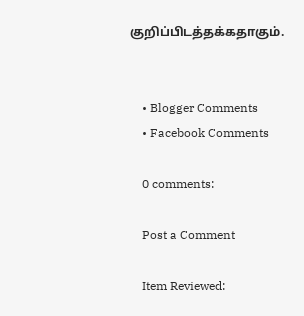குறிப்பிடத்தக்கதாகும்.


    • Blogger Comments
    • Facebook Comments

    0 comments:

    Post a Comment

    Item Reviewed: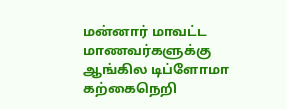மன்னார் மாவட்ட மாணவர்களுக்கு ஆங்கில டிப்ளோமா கற்கைநெறி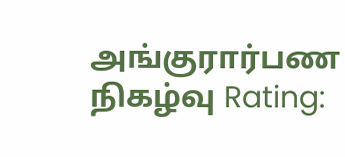அங்குரார்பண நிகழ்வு Rating: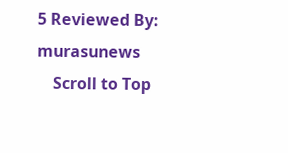5 Reviewed By: murasunews
    Scroll to Top